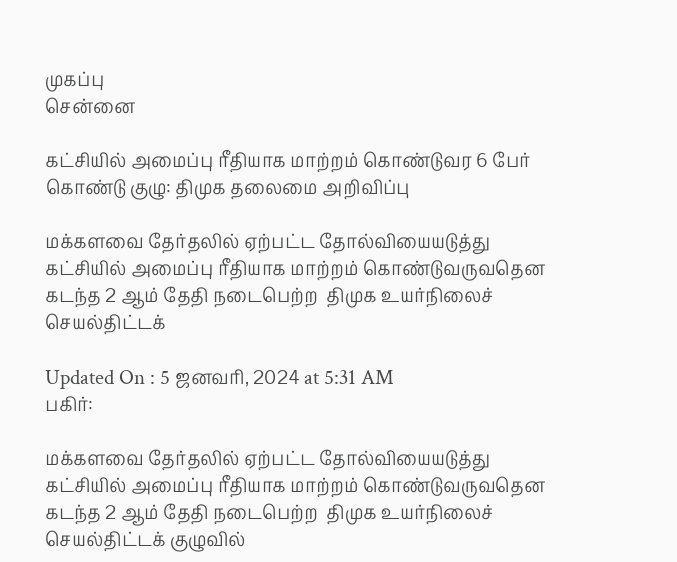முகப்பு
சென்னை

கட்சியில் அமைப்பு ரீதியாக மாற்றம் கொண்டுவர 6 பேர் கொண்டு குழு: திமுக தலைமை அறிவிப்பு

மக்களவை தேர்தலில் ஏற்பட்ட தோல்வியையடுத்து கட்சியில் அமைப்பு ரீதியாக மாற்றம் கொண்டுவருவதென கடந்த 2 ஆம் தேதி நடைபெற்ற  திமுக உயர்நிலைச் செயல்திட்டக்

Updated On : 5 ஜனவரி, 2024 at 5:31 AM
பகிர்:

மக்களவை தேர்தலில் ஏற்பட்ட தோல்வியையடுத்து கட்சியில் அமைப்பு ரீதியாக மாற்றம் கொண்டுவருவதென கடந்த 2 ஆம் தேதி நடைபெற்ற  திமுக உயர்நிலைச் செயல்திட்டக் குழுவில்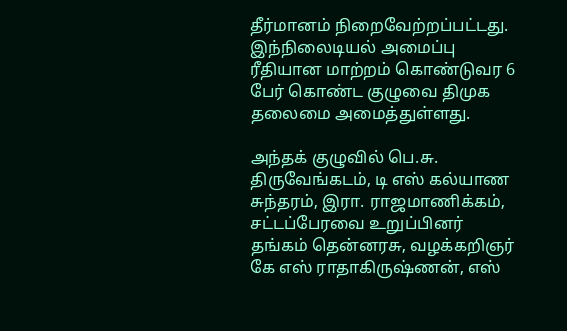தீர்மானம் நிறைவேற்றப்பட்டது. இந்நிலைடியல் அமைப்பு ரீதியான மாற்றம் கொண்டுவர 6 பேர் கொண்ட குழுவை திமுக தலைமை அமைத்துள்ளது.

அந்தக் குழுவில் பெ.சு. திருவேங்கடம், டி எஸ் கல்யாண சுந்தரம், இரா. ராஜமாணிக்கம், சட்டப்பேரவை உறுப்பினர் தங்கம் தென்னரசு, வழக்கறிஞர் கே எஸ் ராதாகிருஷ்ணன், எஸ்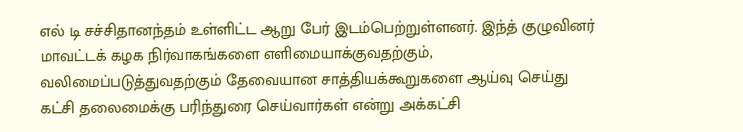எல் டி சச்சிதானந்தம் உள்ளிட்ட ஆறு பேர் இடம்பெற்றுள்ளனர். இந்த் குழுவினர் மாவட்டக் கழக நிர்வாகங்களை எளிமையாக்குவதற்கும், வலிமைப்படுத்துவதற்கும் தேவையான சாத்தியக்கூறுகளை ஆய்வு செய்து கட்சி தலைமைக்கு பரிந்துரை செய்வார்கள் என்று அக்கட்சி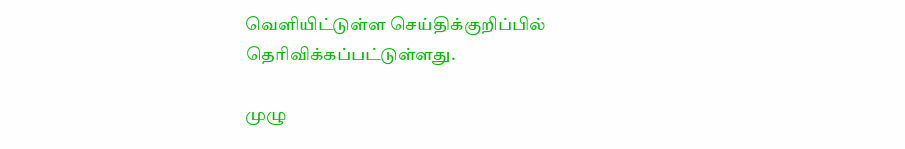வெளியிட்டுள்ள செய்திக்குறிப்பில் தெரிவிக்கப்பட்டுள்ளது.

முழு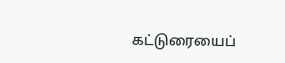கட்டுரையைப்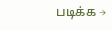படிக்க →